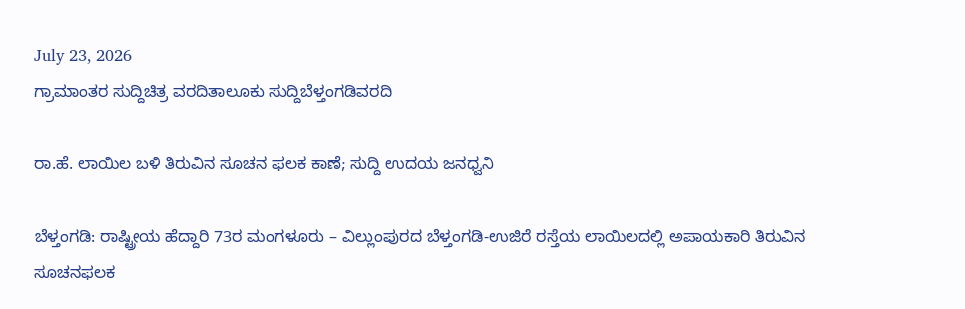July 23, 2026
ಗ್ರಾಮಾಂತರ ಸುದ್ದಿಚಿತ್ರ ವರದಿತಾಲೂಕು ಸುದ್ದಿಬೆಳ್ತಂಗಡಿವರದಿ

ರಾ.ಹೆ. ಲಾಯಿಲ ಬಳಿ ತಿರುವಿನ ಸೂಚನ ಫಲಕ ಕಾಣೆ; ಸುದ್ದಿ ಉದಯ ಜನಧ್ವನಿ

ಬೆಳ್ತಂಗಡಿ: ರಾಷ್ಟ್ರೀಯ ಹೆದ್ದಾರಿ 73ರ ಮಂಗಳೂರು – ವಿಲ್ಲುಂಪುರದ ಬೆಳ್ತಂಗಡಿ-ಉಜಿರೆ ರಸ್ತೆಯ ಲಾಯಿಲದಲ್ಲಿ ಅಪಾಯಕಾರಿ ತಿರುವಿನ ಸೂಚನಫಲಕ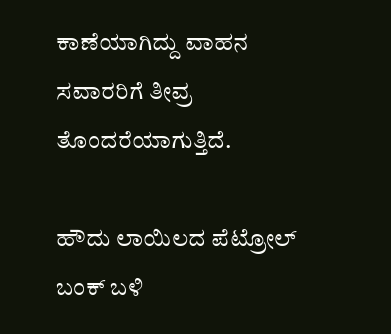ಕಾಣೆಯಾಗಿದ್ದು ವಾಹನ ಸವಾರರಿಗೆ ತೀವ್ರ ತೊಂದರೆಯಾಗುತ್ತಿದೆ.

ಹೌದು ಲಾಯಿಲದ ಪೆಟ್ರೋಲ್ ಬಂಕ್ ಬಳಿ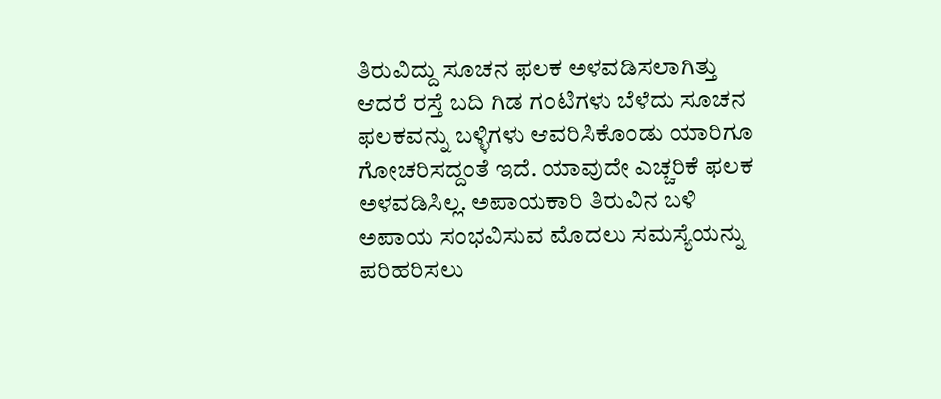ತಿರುವಿದ್ದು ಸೂಚನ ಫಲಕ ಅಳವಡಿಸಲಾಗಿತ್ತು ಆದರೆ ರಸ್ತೆ ಬದಿ ಗಿಡ ಗಂಟಿಗಳು ಬೆಳೆದು ಸೂಚನ ಫಲಕವನ್ನು ಬಳ್ಳಿಗಳು ಆವರಿಸಿಕೊಂಡು ಯಾರಿಗೂ ಗೋಚರಿಸದ್ದಂತೆ ಇದೆ. ಯಾವುದೇ ಎಚ್ಚರಿಕೆ ಫಲಕ ಅಳವಡಿಸಿಲ್ಲ. ಅಪಾಯಕಾರಿ ತಿರುವಿನ ಬಳಿ ಅಪಾಯ ಸಂಭವಿಸುವ ಮೊದಲು ಸಮಸ್ಯೆಯನ್ನು ಪರಿಹರಿಸಲು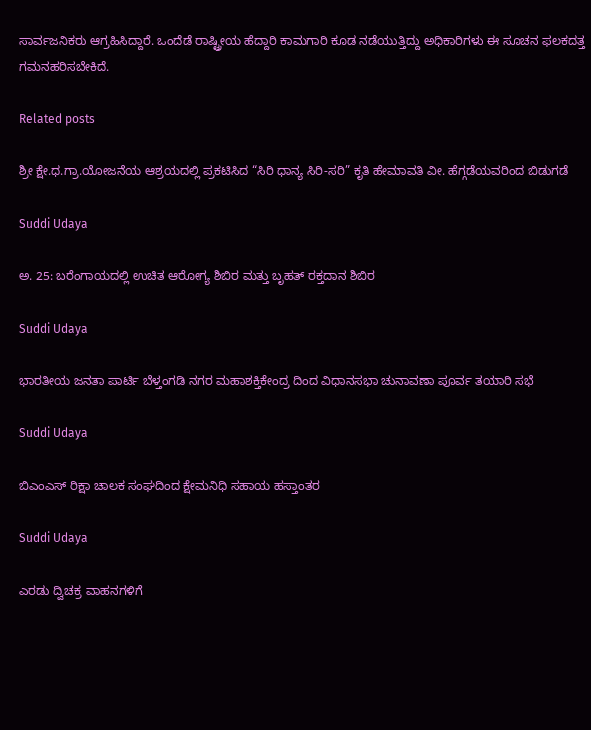ಸಾರ್ವಜನಿಕರು ಆಗ್ರಹಿಸಿದ್ದಾರೆ. ಒಂದೆಡೆ ರಾಷ್ಟ್ರೀಯ ಹೆದ್ದಾರಿ ಕಾಮಗಾರಿ ಕೂಡ ನಡೆಯುತ್ತಿದ್ದು ಅಧಿಕಾರಿಗಳು ಈ ಸೂಚನ ಫಲಕದತ್ತ ಗಮನಹರಿಸಬೇಕಿದೆ.

Related posts

ಶ್ರೀ ಕ್ಷೇ.ಧ.ಗ್ರಾ.ಯೋಜನೆಯ ಆಶ್ರಯದಲ್ಲಿ ಪ್ರಕಟಿಸಿದ “ಸಿರಿ ಧಾನ್ಯ ಸಿರಿ-ಸರಿ” ಕೃತಿ ಹೇಮಾವತಿ ವೀ. ಹೆಗ್ಗಡೆಯವರಿಂದ ಬಿಡುಗಡೆ

Suddi Udaya

ಅ. 25: ಬರೆಂಗಾಯದಲ್ಲಿ ಉಚಿತ ಆರೋಗ್ಯ ಶಿಬಿರ ಮತ್ತು ಬೃಹತ್ ರಕ್ತದಾನ ಶಿಬಿರ

Suddi Udaya

ಭಾರತೀಯ ಜನತಾ ಪಾರ್ಟಿ ಬೆಳ್ತಂಗಡಿ ನಗರ ಮಹಾಶಕ್ತಿಕೇಂದ್ರ ದಿಂದ ವಿಧಾನಸಭಾ ಚುನಾವಣಾ ಪೂರ್ವ ತಯಾರಿ ಸಭೆ

Suddi Udaya

ಬಿಎಂಎಸ್ ರಿಕ್ಷಾ ಚಾಲಕ ಸಂಘದಿಂದ ಕ್ಷೇಮನಿಧಿ ಸಹಾಯ ಹಸ್ತಾಂತರ

Suddi Udaya

ಎರಡು ದ್ವಿಚಕ್ರ ವಾಹನಗಳಿಗೆ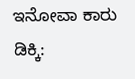ಇನೋವಾ ಕಾರು ಡಿಕ್ಕಿ: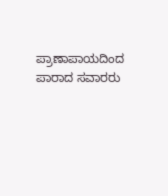ಪ್ರಾಣಾಪಾಯದಿಂದ ಪಾರಾದ ಸವಾರರು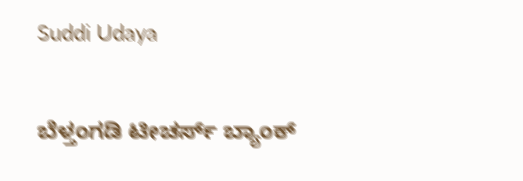Suddi Udaya

ಬೆಳ್ತಂಗಡಿ ಟೀಚರ್ಸ್ ಬ್ಯಾಂಕ್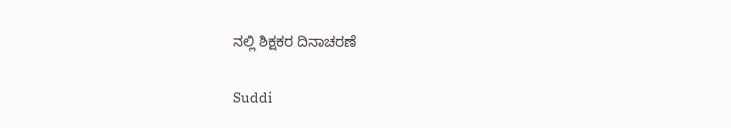ನಲ್ಲಿ ಶಿಕ್ಷಕರ ದಿನಾಚರಣೆ

Suddi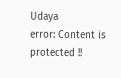Udaya
error: Content is protected !!